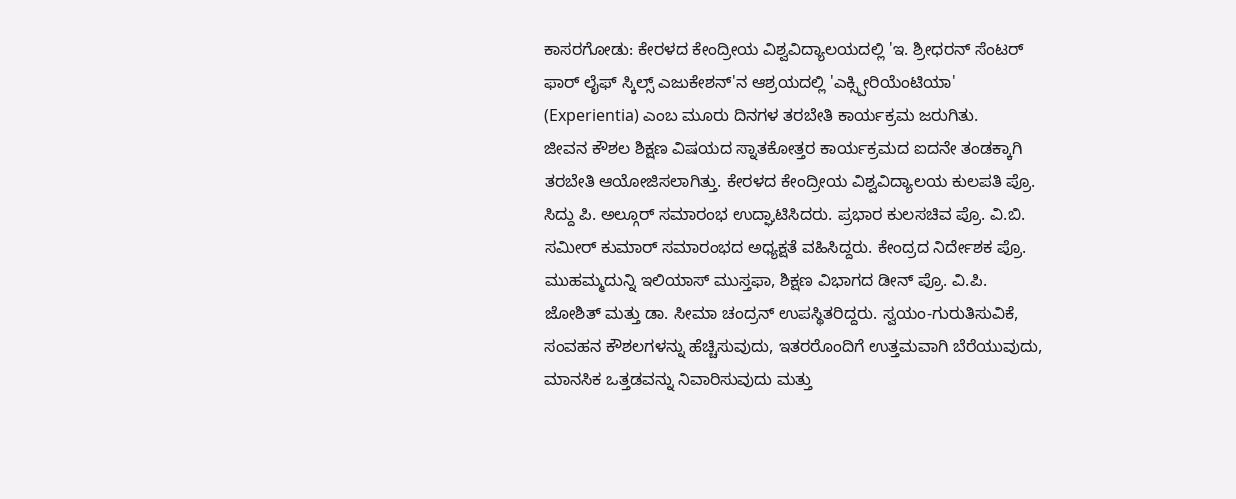ಕಾಸರಗೋಡು: ಕೇರಳದ ಕೇಂದ್ರೀಯ ವಿಶ್ವವಿದ್ಯಾಲಯದಲ್ಲಿ 'ಇ. ಶ್ರೀಧರನ್ ಸೆಂಟರ್ ಫಾರ್ ಲೈಫ್ ಸ್ಕಿಲ್ಸ್ ಎಜುಕೇಶನ್'ನ ಆಶ್ರಯದಲ್ಲಿ 'ಎಕ್ಸ್ಪೀರಿಯೆಂಟಿಯಾ' (Experientia) ಎಂಬ ಮೂರು ದಿನಗಳ ತರಬೇತಿ ಕಾರ್ಯಕ್ರಮ ಜರುಗಿತು.
ಜೀವನ ಕೌಶಲ ಶಿಕ್ಷಣ ವಿಷಯದ ಸ್ನಾತಕೋತ್ತರ ಕಾರ್ಯಕ್ರಮದ ಐದನೇ ತಂಡಕ್ಕಾಗಿ ತರಬೇತಿ ಆಯೋಜಿಸಲಾಗಿತ್ತು. ಕೇರಳದ ಕೇಂದ್ರೀಯ ವಿಶ್ವವಿದ್ಯಾಲಯ ಕುಲಪತಿ ಪ್ರೊ. ಸಿದ್ದು ಪಿ. ಅಲ್ಗೂರ್ ಸಮಾರಂಭ ಉದ್ಘಾಟಿಸಿದರು. ಪ್ರಭಾರ ಕುಲಸಚಿವ ಪ್ರೊ. ವಿ.ಬಿ. ಸಮೀರ್ ಕುಮಾರ್ ಸಮಾರಂಭದ ಅಧ್ಯಕ್ಷತೆ ವಹಿಸಿದ್ದರು. ಕೇಂದ್ರದ ನಿರ್ದೇಶಕ ಪ್ರೊ. ಮುಹಮ್ಮದುನ್ನಿ ಇಲಿಯಾಸ್ ಮುಸ್ತಫಾ, ಶಿಕ್ಷಣ ವಿಭಾಗದ ಡೀನ್ ಪ್ರೊ. ವಿ.ಪಿ. ಜೋಶಿತ್ ಮತ್ತು ಡಾ. ಸೀಮಾ ಚಂದ್ರನ್ ಉಪಸ್ಥಿತರಿದ್ದರು. ಸ್ವಯಂ-ಗುರುತಿಸುವಿಕೆ, ಸಂವಹನ ಕೌಶಲಗಳನ್ನು ಹೆಚ್ಚಿಸುವುದು, ಇತರರೊಂದಿಗೆ ಉತ್ತಮವಾಗಿ ಬೆರೆಯುವುದು, ಮಾನಸಿಕ ಒತ್ತಡವನ್ನು ನಿವಾರಿಸುವುದು ಮತ್ತು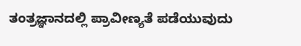ತಂತ್ರಜ್ಞಾನದಲ್ಲಿ ಪ್ರಾವೀಣ್ಯತೆ ಪಡೆಯುವುದು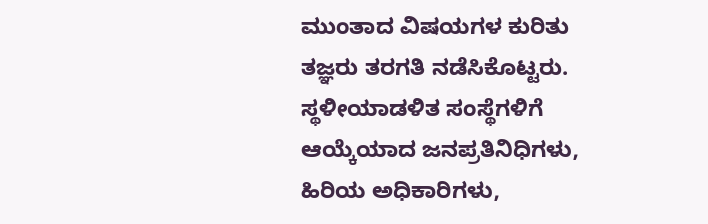ಮುಂತಾದ ವಿಷಯಗಳ ಕುರಿತು ತಜ್ಞರು ತರಗತಿ ನಡೆಸಿಕೊಟ್ಟರು.
ಸ್ಥಳೀಯಾಡಳಿತ ಸಂಸ್ಥೆಗಳಿಗೆ ಆಯ್ಕೆಯಾದ ಜನಪ್ರತಿನಿಧಿಗಳು, ಹಿರಿಯ ಅಧಿಕಾರಿಗಳು,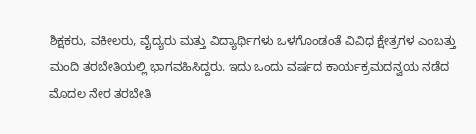ಶಿಕ್ಷಕರು, ವಕೀಲರು, ವೈದ್ಯರು ಮತ್ತು ವಿದ್ಯಾರ್ಥಿಗಳು ಒಳಗೊಂಡಂತೆ ವಿವಿಧ ಕ್ಷೇತ್ರಗಳ ಎಂಬತ್ತು ಮಂದಿ ತರಬೇತಿಯಲ್ಲಿ ಭಾಗವಹಿಸಿದ್ದರು. ಇದು ಒಂದು ವರ್ಷದ ಕಾರ್ಯಕ್ರಮದನ್ವಯ ನಡೆದ ಮೊದಲ ನೇರ ತರಬೇತಿ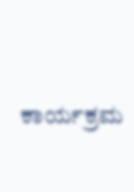ಕಾರ್ಯಕ್ರಮ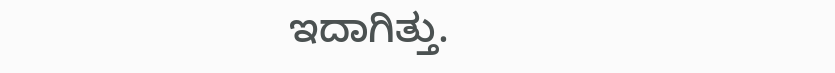ಇದಾಗಿತ್ತು.